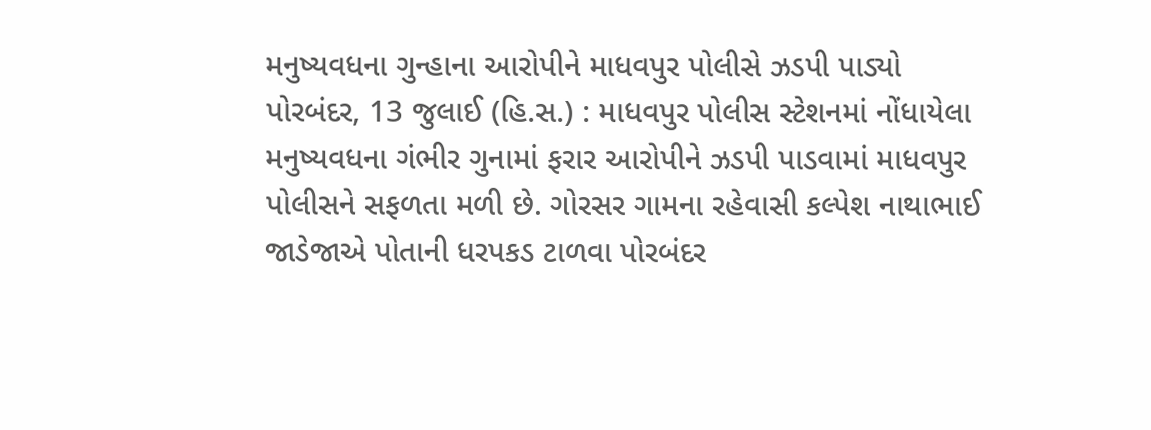મનુષ્યવધના ગુન્હાના આરોપીને માધવપુર પોલીસે ઝડપી પાડ્યો
પોરબંદર, 13 જુલાઈ (હિ.સ.) : માધવપુર પોલીસ સ્ટેશનમાં નોંધાયેલા મનુષ્યવધના ગંભીર ગુનામાં ફરાર આરોપીને ઝડપી પાડવામાં માધવપુર પોલીસને સફળતા મળી છે. ગોરસર ગામના રહેવાસી કલ્પેશ નાથાભાઈ જાડેજાએ પોતાની ધરપકડ ટાળવા પોરબંદર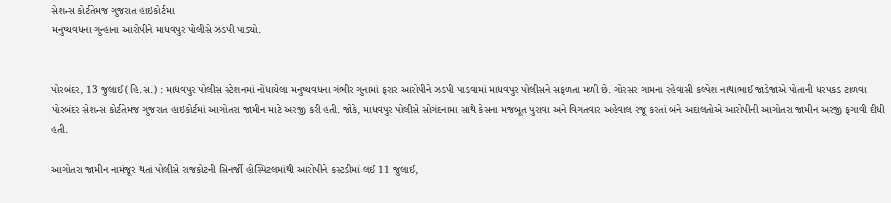સેશન્સ કોર્ટતેમજ ગુજરાત હાઇકોર્ટમા
મનુષ્યવધના ગુન્હાના આરોપીને માધવપુર પોલીસે ઝડપી પાડ્યો.


પોરબંદર, 13 જુલાઈ (હિ.સ.) : માધવપુર પોલીસ સ્ટેશનમાં નોંધાયેલા મનુષ્યવધના ગંભીર ગુનામાં ફરાર આરોપીને ઝડપી પાડવામાં માધવપુર પોલીસને સફળતા મળી છે. ગોરસર ગામના રહેવાસી કલ્પેશ નાથાભાઈ જાડેજાએ પોતાની ધરપકડ ટાળવા પોરબંદર સેશન્સ કોર્ટતેમજ ગુજરાત હાઇકોર્ટમાં આગોતરા જામીન માટે અરજી કરી હતી. જોકે, માધવપુર પોલીસે સોગંદનામા સાથે કેસના મજબૂત પુરાવા અને વિગતવાર અહેવાલ રજૂ કરતાં બંને અદાલતોએ આરોપીની આગોતરા જામીન અરજી ફગાવી દીધી હતી.

આગોતરા જામીન નામંજૂર થતાં પોલીસે રાજકોટની સિનર્જી હોસ્પિટલમાંથી આરોપીને કસ્ટડીમાં લઈ 11 જુલાઈ,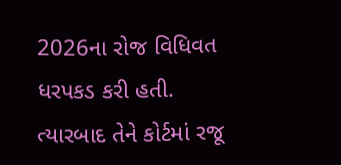2026ના રોજ વિધિવત ધરપકડ કરી હતી. ત્યારબાદ તેને કોર્ટમાં રજૂ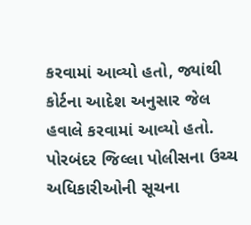કરવામાં આવ્યો હતો, જ્યાંથી કોર્ટના આદેશ અનુસાર જેલ હવાલે કરવામાં આવ્યો હતો. પોરબંદર જિલ્લા પોલીસના ઉચ્ચ અધિકારીઓની સૂચના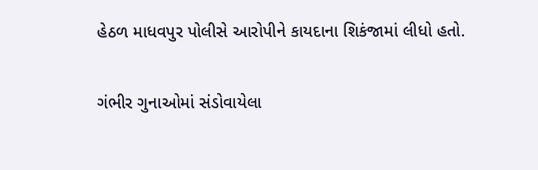હેઠળ માધવપુર પોલીસે આરોપીને કાયદાના શિકંજામાં લીધો હતો.

ગંભીર ગુનાઓમાં સંડોવાયેલા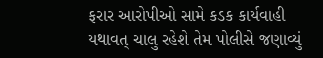ફરાર આરોપીઓ સામે કડક કાર્યવાહી યથાવત્ ચાલુ રહેશે તેમ પોલીસે જણાવ્યું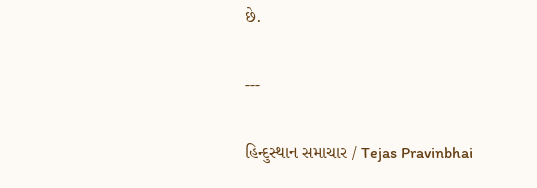છે.

---

હિન્દુસ્થાન સમાચાર / Tejas Pravinbhai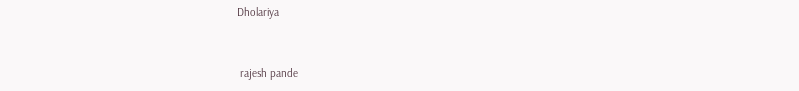Dholariya


 rajesh pande